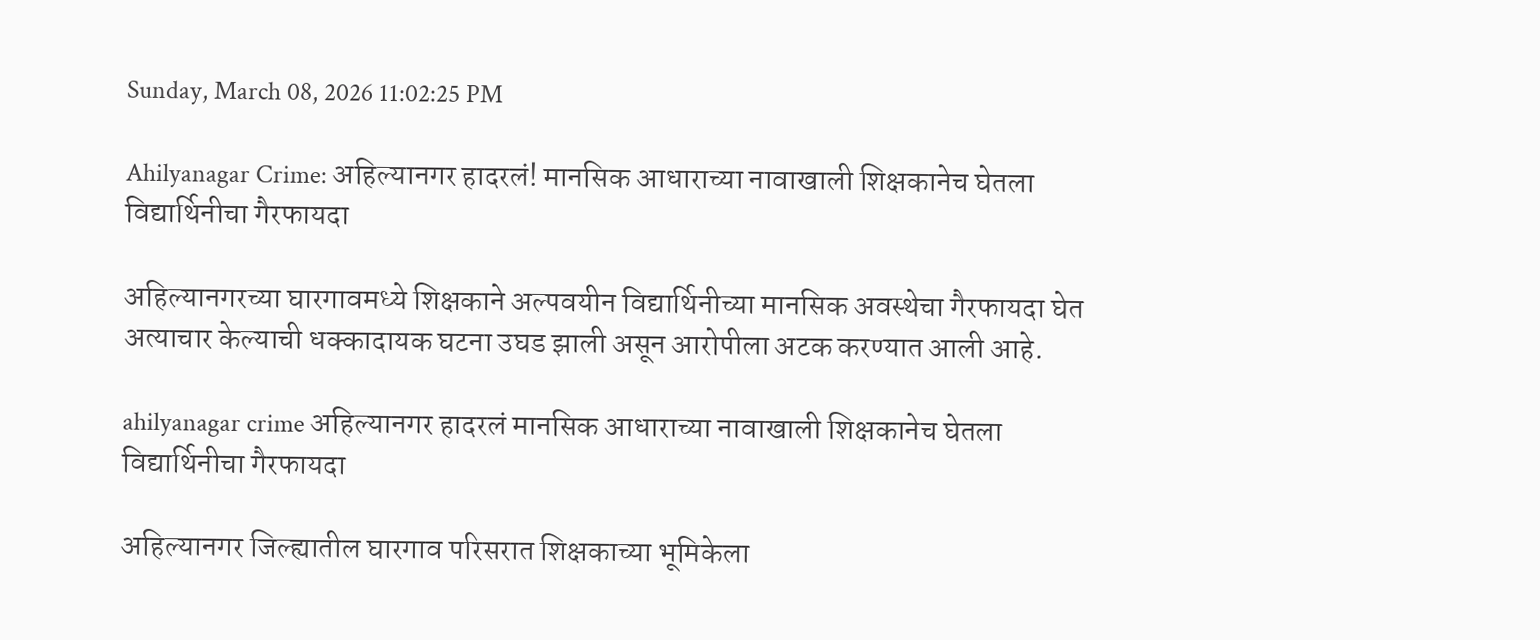Sunday, March 08, 2026 11:02:25 PM

Ahilyanagar Crime: अहिल्यानगर हादरलं! मानसिक आधाराच्या नावाखाली शिक्षकानेच घेतला विद्यार्थिनीचा गैरफायदा

अहिल्यानगरच्या घारगावमध्ये शिक्षकाने अल्पवयीन विद्यार्थिनीच्या मानसिक अवस्थेचा गैरफायदा घेत अत्याचार केल्याची धक्कादायक घटना उघड झाली असून आरोपीला अटक करण्यात आली आहे.

ahilyanagar crime अहिल्यानगर हादरलं मानसिक आधाराच्या नावाखाली शिक्षकानेच घेतला विद्यार्थिनीचा गैरफायदा

अहिल्यानगर जिल्ह्यातील घारगाव परिसरात शिक्षकाच्या भूमिकेला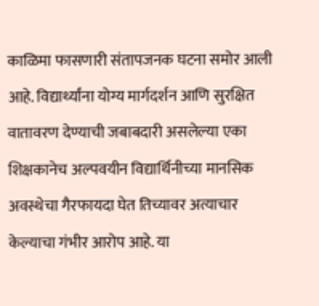काळिमा फासणारी संतापजनक घटना समोर आली आहे. विद्यार्थ्यांना योग्य मार्गदर्शन आणि सुरक्षित वातावरण देण्याची जबाबदारी असलेल्या एका शिक्षकानेच अल्पवयीन विद्यार्थिनीच्या मानसिक अवस्थेचा गैरफायदा घेत तिच्यावर अत्याचार केल्याचा गंभीर आरोप आहे. या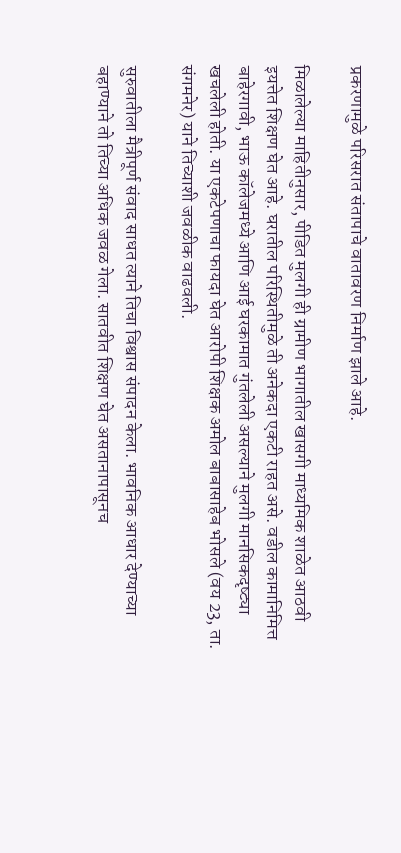प्रकरणामुळे परिसरात संतापाचे वातावरण निर्माण झाले आहे.

मिळालेल्या माहितीनुसार, पीडित मुलगी ही ग्रामीण भागातील खासगी माध्यमिक शाळेत आठवी इयत्तेत शिक्षण घेत आहे. घरातील परिस्थितीमुळे ती अनेकदा एकटी राहत असे. वडील कामानिमित्त बाहेरगावी, भाऊ कॉलेजमध्ये आणि आई घरकामात गुंतलेली असल्याने मुलगी मानसिकदृष्ट्या खचलेली होती. या एकटेपणाचा फायदा घेत आरोपी शिक्षक अमोल बाबासाहेब भोसले (वय 23, ता. संगमनेर) याने तिच्याशी जवळीक वाढवली.

सुरुवातीला मैत्रीपूर्ण संवाद साधत त्याने तिचा विश्वास संपादन केला. भावनिक आधार देण्याच्या बहाण्याने तो तिच्या अधिक जवळ गेला. सातवीत शिक्षण घेत असतानापासूनच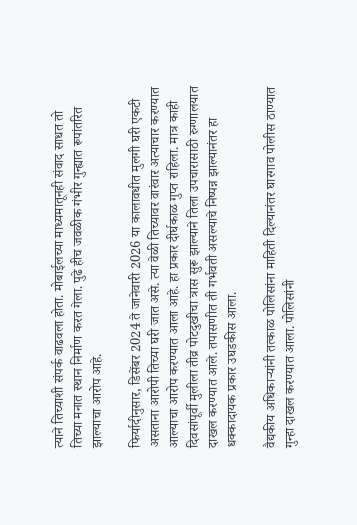त्याने तिच्याशी संपर्क वाढवला होता. मोबाईलच्या माध्यमातूनही संवाद साधत तो तिच्या मनात स्थान निर्माण करत गेला. पुढे हीच जवळीक गंभीर गुन्ह्यात रूपांतरित झाल्याचा आरोप आहे.

फिर्यादीनुसार, डिसेंबर 2024 ते जानेवारी 2026 या कालावधीत मुलगी घरी एकटी असताना आरोपी तिच्या घरी जात असे. त्या वेळी तिच्यावर वारंवार अत्याचार करण्यात आल्याचा आरोप करण्यात आला आहे. हा प्रकार दीर्घकाळ गुप्त राहिला. मात्र काही दिवसांपूर्वी मुलीला तीव्र पोटदुखीचा त्रास सुरू झाल्याने तिला उपचारासाठी रुग्णालयात दाखल करण्यात आले. तपासणीत ती गर्भवती असल्याचे निष्पन्न झाल्यानंतर हा धक्कादायक प्रकार उघडकीस आला.

वैद्यकीय अधिकाऱ्यांनी तत्काळ पोलिसांना माहिती दिल्यानंतर घारगाव पोलीस ठाण्यात गुन्हा दाखल करण्यात आला. पोलिसांनी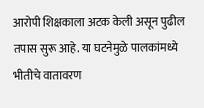आरोपी शिक्षकाला अटक केली असून पुढील तपास सुरू आहे. या घटनेमुळे पालकांमध्ये भीतीचे वातावरण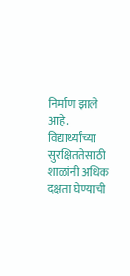निर्माण झाले आहे. विद्यार्थ्यांच्या सुरक्षिततेसाठी शाळांनी अधिक दक्षता घेण्याची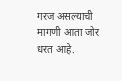गरज असल्याची मागणी आता जोर धरत आहे.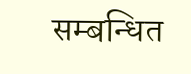सम्बन्धित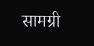सामग्री